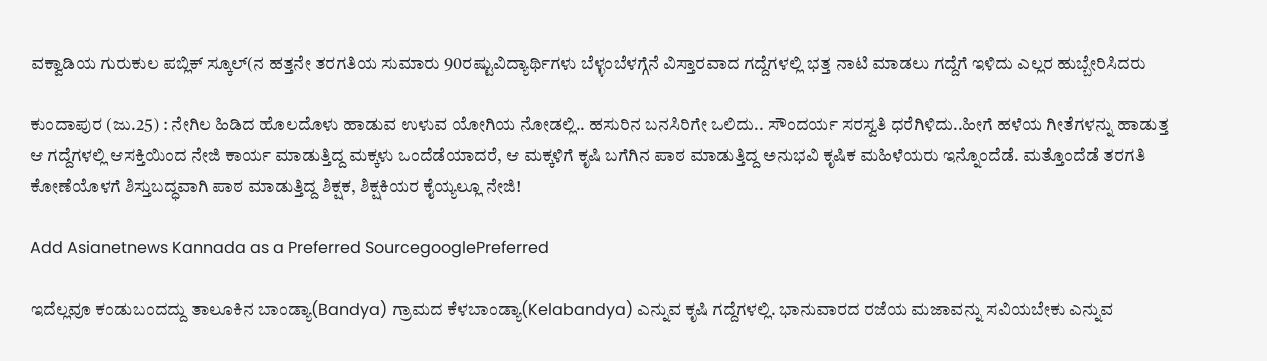ವಕ್ವಾಡಿಯ ಗುರುಕುಲ ಪಬ್ಲಿಕ್‌ ಸ್ಕೂಲ್‌(ನ ಹತ್ತನೇ ತರಗತಿಯ ಸುಮಾರು 90ರಷ್ಟುವಿದ್ಯಾರ್ಥಿಗಳು ಬೆಳ್ಳಂಬೆಳಗ್ಗೆನೆ ವಿಸ್ತಾರವಾದ ಗದ್ದೆಗಳಲ್ಲಿ ಭತ್ತ ನಾಟಿ ಮಾಡಲು ಗದ್ದೆಗೆ ಇಳಿದು ಎಲ್ಲರ ಹುಬ್ಬೇರಿಸಿದರು

ಕುಂದಾಪುರ (ಜು.25) : ನೇಗಿಲ ಹಿಡಿದ ಹೊಲದೊಳು ಹಾಡುವ ಉಳುವ ಯೋಗಿಯ ನೋಡಲ್ಲಿ.. ಹಸುರಿನ ಬನಸಿರಿಗೇ ಒಲಿದು.. ಸೌಂದರ್ಯ ಸರಸ್ವತಿ ಧರೆಗಿಳಿದು..ಹೀಗೆ ಹಳೆಯ ಗೀತೆಗಳನ್ನು ಹಾಡುತ್ತ ಆ ಗದ್ದೆಗಳಲ್ಲಿ ಆಸಕ್ತಿಯಿಂದ ನೇಜಿ ಕಾರ್ಯ ಮಾಡುತ್ತಿದ್ದ ಮಕ್ಕಳು ಒಂದೆಡೆಯಾದರೆ, ಆ ಮಕ್ಕಳಿಗೆ ಕೃಷಿ ಬಗೆಗಿನ ಪಾಠ ಮಾಡುತ್ತಿದ್ದ ಅನುಭವಿ ಕೃಷಿಕ ಮಹಿಳೆಯರು ಇನ್ನೊಂದೆಡೆ. ಮತ್ತೊಂದೆಡೆ ತರಗತಿ ಕೋಣೆಯೊಳಗೆ ಶಿಸ್ತುಬದ್ಧವಾಗಿ ಪಾಠ ಮಾಡುತ್ತಿದ್ದ ಶಿಕ್ಷಕ, ಶಿಕ್ಷಕಿಯರ ಕೈಯ್ಯಲ್ಲೂ ನೇಜಿ!

Add Asianetnews Kannada as a Preferred SourcegooglePreferred

ಇದೆಲ್ಲವೂ ಕಂಡುಬಂದದ್ದು ತಾಲೂಕಿನ ಬಾಂಡ್ಯಾ(Bandya) ಗ್ರಾಮದ ಕೆಳಬಾಂಡ್ಯಾ(Kelabandya) ಎನ್ನುವ ಕೃಷಿ ಗದ್ದೆಗಳಲ್ಲಿ. ಭಾನುವಾರದ ರಜೆಯ ಮಜಾವನ್ನು ಸವಿಯಬೇಕು ಎನ್ನುವ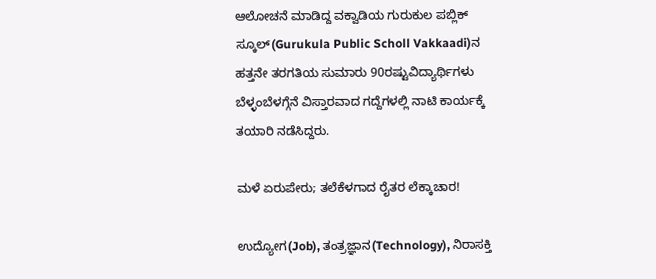ಆಲೋಚನೆ ಮಾಡಿದ್ದ ವಕ್ವಾಡಿಯ ಗುರುಕುಲ ಪಬ್ಲಿಕ್‌ ಸ್ಕೂಲ್‌(Gurukula Public Scholl Vakkaadi)ನ ಹತ್ತನೇ ತರಗತಿಯ ಸುಮಾರು 90ರಷ್ಟುವಿದ್ಯಾರ್ಥಿಗಳು ಬೆಳ್ಳಂಬೆಳಗ್ಗೆನೆ ವಿಸ್ತಾರವಾದ ಗದ್ದೆಗಳಲ್ಲಿ ನಾಟಿ ಕಾರ್ಯಕ್ಕೆ ತಯಾರಿ ನಡೆಸಿದ್ದರು.

ಮಳೆ ಏರುಪೇರು; ತಲೆಕೆಳಗಾದ ರೈತರ ಲೆಕ್ಕಾಚಾರ!

ಉದ್ಯೋಗ(Job), ತಂತ್ರಜ್ಞಾನ(Technology), ನಿರಾಸಕ್ತಿ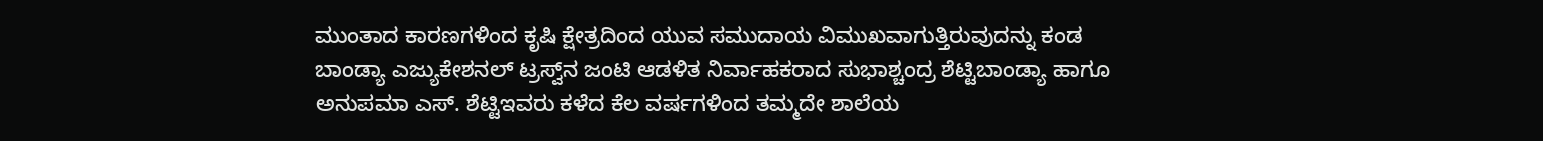ಮುಂತಾದ ಕಾರಣಗಳಿಂದ ಕೃಷಿ ಕ್ಷೇತ್ರದಿಂದ ಯುವ ಸಮುದಾಯ ವಿಮುಖವಾಗುತ್ತಿರುವುದನ್ನು ಕಂಡ ಬಾಂಡ್ಯಾ ಎಜ್ಯುಕೇಶನಲ್‌ ಟ್ರಸ್ವ್‌ನ ಜಂಟಿ ಆಡಳಿತ ನಿರ್ವಾಹಕರಾದ ಸುಭಾಶ್ಚಂದ್ರ ಶೆಟ್ಟಿಬಾಂಡ್ಯಾ ಹಾಗೂ ಅನುಪಮಾ ಎಸ್‌. ಶೆಟ್ಟಿಇವರು ಕಳೆದ ಕೆಲ ವರ್ಷಗಳಿಂದ ತಮ್ಮದೇ ಶಾಲೆಯ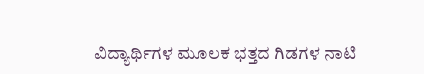ವಿದ್ಯಾರ್ಥಿಗಳ ಮೂಲಕ ಭತ್ತದ ಗಿಡಗಳ ನಾಟಿ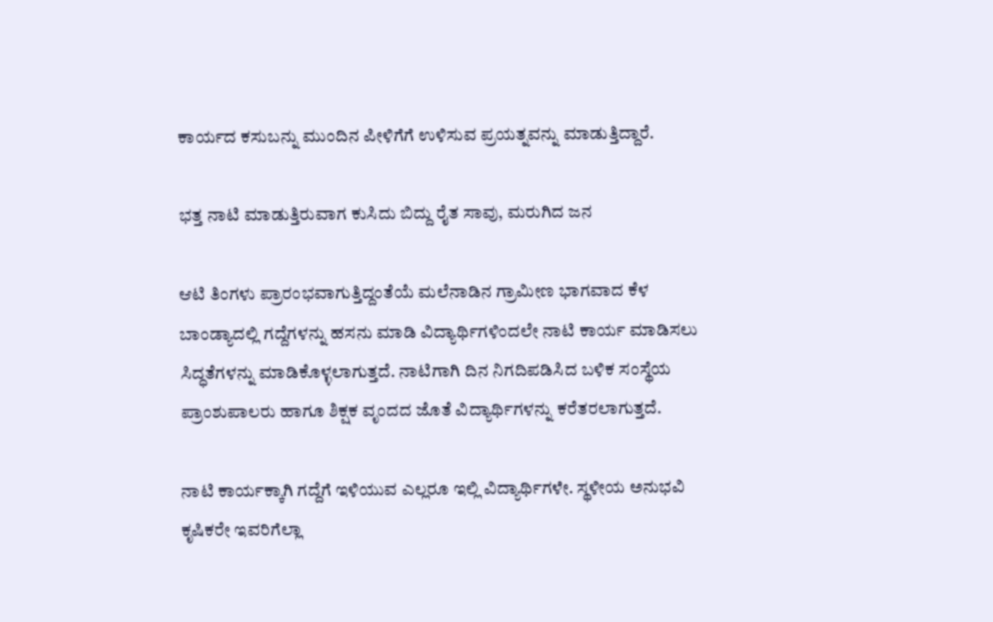ಕಾರ್ಯದ ಕಸುಬನ್ನು ಮುಂದಿನ ಪೀಳಿಗೆಗೆ ಉಳಿಸುವ ಪ್ರಯತ್ನವನ್ನು ಮಾಡುತ್ತಿದ್ದಾರೆ.

ಭತ್ತ ನಾಟಿ ಮಾಡುತ್ತಿರುವಾಗ ಕುಸಿದು ಬಿದ್ದು ರೈತ ಸಾವು, ಮರುಗಿದ ಜನ

ಆಟಿ ತಿಂಗಳು ಪ್ರಾರಂಭವಾಗುತ್ತಿದ್ದಂತೆಯೆ ಮಲೆನಾಡಿನ ಗ್ರಾಮೀಣ ಭಾಗವಾದ ಕೆಳ ಬಾಂಡ್ಯಾದಲ್ಲಿ ಗದ್ದೆಗಳನ್ನು ಹಸನು ಮಾಡಿ ವಿದ್ಯಾರ್ಥಿಗಳಿಂದಲೇ ನಾಟಿ ಕಾರ್ಯ ಮಾಡಿಸಲು ಸಿದ್ಧತೆಗಳನ್ನು ಮಾಡಿಕೊಳ್ಳಲಾಗುತ್ತದೆ. ನಾಟಿಗಾಗಿ ದಿನ ನಿಗದಿಪಡಿಸಿದ ಬಳಿಕ ಸಂಸ್ಥೆಯ ಪ್ರಾಂಶುಪಾಲರು ಹಾಗೂ ಶಿಕ್ಷಕ ವೃಂದದ ಜೊತೆ ವಿದ್ಯಾರ್ಥಿಗಳನ್ನು ಕರೆತರಲಾಗುತ್ತದೆ.

ನಾಟಿ ಕಾರ್ಯಕ್ಕಾಗಿ ಗದ್ದೆಗೆ ಇಳಿಯುವ ಎಲ್ಲರೂ ಇಲ್ಲಿ ವಿದ್ಯಾರ್ಥಿಗಳೇ. ಸ್ಥಳೀಯ ಅನುಭವಿ ಕೃಷಿಕರೇ ಇವರಿಗೆಲ್ಲಾ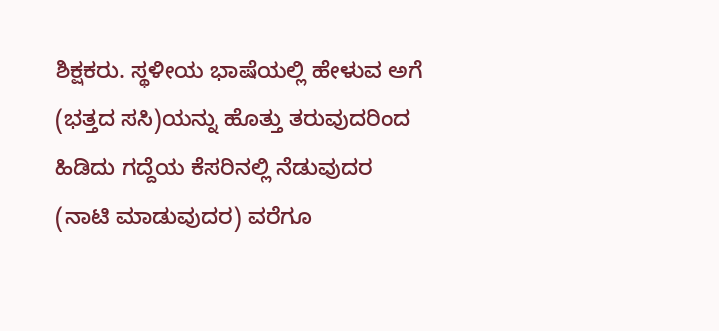ಶಿಕ್ಷಕರು. ಸ್ಥಳೀಯ ಭಾಷೆಯಲ್ಲಿ ಹೇಳುವ ಅಗೆ (ಭತ್ತದ ಸಸಿ)ಯನ್ನು ಹೊತ್ತು ತರುವುದರಿಂದ ಹಿಡಿದು ಗದ್ದೆಯ ಕೆಸರಿನಲ್ಲಿ ನೆಡುವುದರ (ನಾಟಿ ಮಾಡುವುದರ) ವರೆಗೂ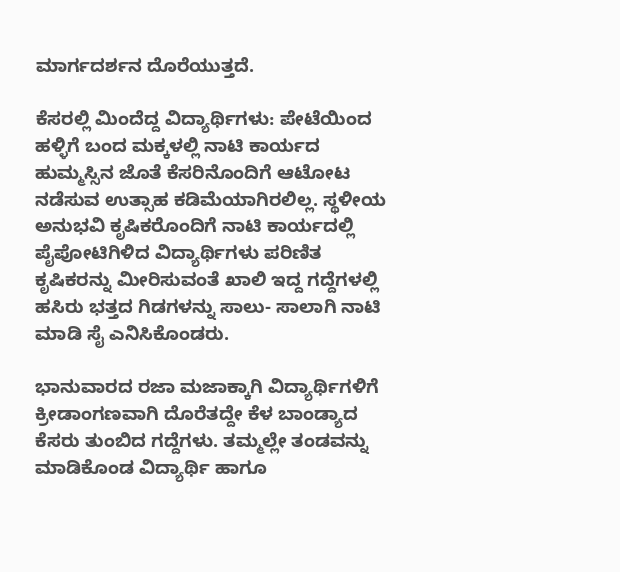ಮಾರ್ಗದರ್ಶನ ದೊರೆಯುತ್ತದೆ.

ಕೆಸರಲ್ಲಿ ಮಿಂದೆದ್ದ ವಿದ್ಯಾರ್ಥಿಗಳು: ಪೇಟೆಯಿಂದ ಹಳ್ಳಿಗೆ ಬಂದ ಮಕ್ಕಳಲ್ಲಿ ನಾಟಿ ಕಾರ್ಯದ ಹುಮ್ಮಸ್ಸಿನ ಜೊತೆ ಕೆಸರಿನೊಂದಿಗೆ ಆಟೋಟ ನಡೆಸುವ ಉತ್ಸಾಹ ಕಡಿಮೆಯಾಗಿರಲಿಲ್ಲ. ಸ್ಥಳೀಯ ಅನುಭವಿ ಕೃಷಿಕರೊಂದಿಗೆ ನಾಟಿ ಕಾರ್ಯದಲ್ಲಿ ಪೈಪೋಟಿಗಿಳಿದ ವಿದ್ಯಾರ್ಥಿಗಳು ಪರಿಣಿತ ಕೃಷಿಕರನ್ನು ಮೀರಿಸುವಂತೆ ಖಾಲಿ ಇದ್ದ ಗದ್ದೆಗಳಲ್ಲಿ ಹಸಿರು ಭತ್ತದ ಗಿಡಗಳನ್ನು ಸಾಲು- ಸಾಲಾಗಿ ನಾಟಿ ಮಾಡಿ ಸೈ ಎನಿಸಿಕೊಂಡರು.

ಭಾನುವಾರದ ರಜಾ ಮಜಾಕ್ಕಾಗಿ ವಿದ್ಯಾರ್ಥಿಗಳಿಗೆ ಕ್ರೀಡಾಂಗಣವಾಗಿ ದೊರೆತದ್ದೇ ಕೆಳ ಬಾಂಡ್ಯಾದ ಕೆಸರು ತುಂಬಿದ ಗದ್ದೆಗಳು. ತಮ್ಮಲ್ಲೇ ತಂಡವನ್ನು ಮಾಡಿಕೊಂಡ ವಿದ್ಯಾರ್ಥಿ ಹಾಗೂ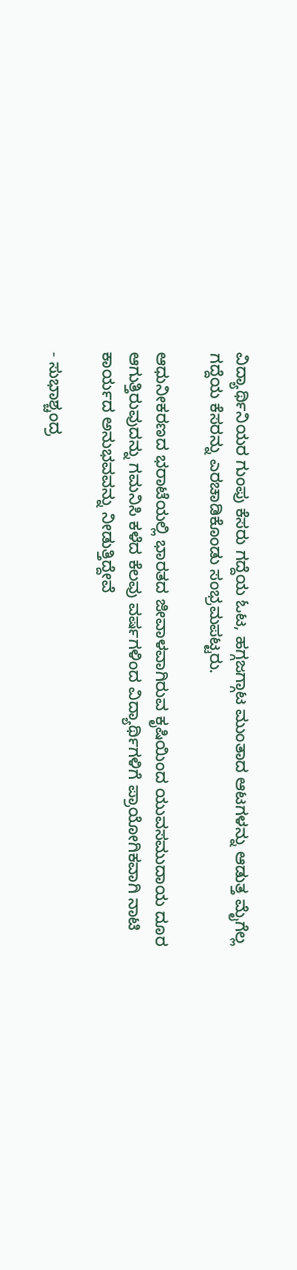ವಿದ್ಯಾರ್ಥಿನಿಯರ ಗುಂಪು ಕೆಸರು ಗದ್ದೆಯ ಓಟ, ಹಗ್ಗಜಗ್ಗಾಟ ಮುಂತಾದ ಆಟಗಳನ್ನು ಆಡುತ್ತ ಮೈಗೆಲ್ಲ ಗದ್ದೆಯ ಕೆಸರನ್ನು ಎರಚಾಡಿಕೊಂಡು ಸಂಭ್ರಮಪಟ್ಟರು.

ಆಧುನೀಕರಣದ ಭರಾಟೆಯಲ್ಲಿ ಭಾರತದ ಜೀವಾಳವಾಗಿರುವ ಕೃಷಿಯಿಂದ ಯುವಸಮುದಾಯ ದೂರ ಆಗುತ್ತಿರುವುದನ್ನು ಗಮನಿಸಿ ಕಳೆದ ಕೆಲವು ವರ್ಷಗಳಿಂದ ವಿದ್ಯಾರ್ಥಿಗಳಿಗೆ ಪ್ರಾಯೋಗಿಕವಾಗಿ ನಾಟಿ ಕಾರ್ಯದ ಅನುಭವವನ್ನು ನೀಡುತ್ತಿದ್ದೇವೆ

- ಸುಭಾಶ್ಚಂದ್ರ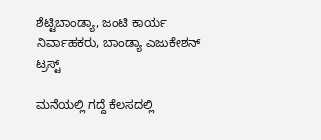ಶೆಟ್ಟಿಬಾಂಡ್ಯಾ, ಜಂಟಿ ಕಾರ್ಯ ನಿರ್ವಾಹಕರು, ಬಾಂಡ್ಯಾ ಎಜುಕೇಶನ್‌ ಟ್ರಸ್ಟ್‌

ಮನೆಯಲ್ಲಿ ಗದ್ದೆ ಕೆಲಸದಲ್ಲಿ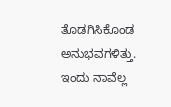ತೊಡಗಿಸಿಕೊಂಡ ಅನುಭವಗಳಿತ್ತು. ಇಂದು ನಾವೆಲ್ಲ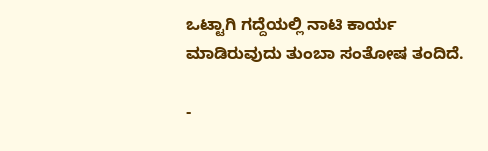ಒಟ್ಟಾಗಿ ಗದ್ದೆಯಲ್ಲಿ ನಾಟಿ ಕಾರ್ಯ ಮಾಡಿರುವುದು ತುಂಬಾ ಸಂತೋಷ ತಂದಿದೆ.

-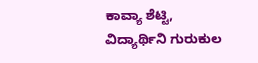ಕಾವ್ಯಾ ಶೆಟ್ಟಿ, ವಿದ್ಯಾರ್ಥಿನಿ ಗುರುಕುಲ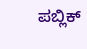ಪಬ್ಲಿಕ್‌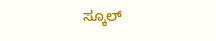ಸ್ಕೂಲ್‌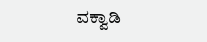ವಕ್ವಾಡಿ